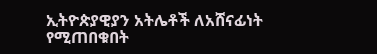ኢትዮጵያዊያን አትሌቶች ለአሸናፊነት የሚጠበቁበት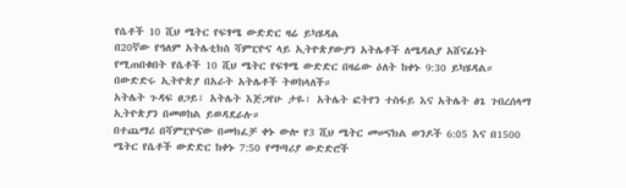የሴቶች 10 ሺህ ሜትር የፍፃሜ ውድድር ዛሬ ይካሄዳል
በ20ኛው የዓለም አትሌቲክስ ሻምፒዮና ላይ ኢትዮጵያውያን አትሌቶች ለሜዳልያ አሸናፊነት የሚጠበቁበት የሴቶች 10 ሺህ ሜትር የፍፃሜ ውድድር በዛሬው ዕለት ከቀኑ 9:30 ይካሄዳል።
በውድድሩ ኢትዮጵያ በአራት አትሌቶች ትወከላለች።
አትሌት ጉዳፍ ፀጋይ፣ አትሌት እጅጋየሁ ታዬ፣ አትሌት ፎትየን ተስፋይ እና አትሌት ፅጌ ገብረሰላማ ኢትዮጵያን በመወከል ይወዳደራሉ።
በተጨማሪ በሻምፒዮናው በመክፈቻ ቀኑ ውሎ የ3 ሺህ ሜትር መሠናክል ወንዶች 6:05 እና በ1500 ሜትር የሴቶች ውድድር ከቀኑ 7:50 የማጣሪያ ውድድሮች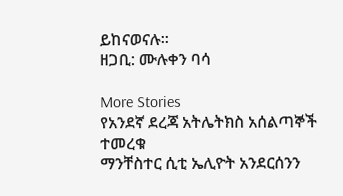ይከናወናሉ።
ዘጋቢ: ሙሉቀን ባሳ

More Stories
የአንደኛ ደረጃ አትሌትክስ አሰልጣኞች ተመረቁ
ማንቸስተር ሲቲ ኤሊዮት አንደርሰንን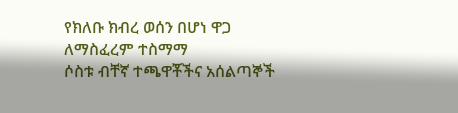የክለቡ ክብረ ወሰን በሆነ ዋጋ ለማስፈረም ተስማማ
ሶስቱ ብቸኛ ተጫዋቾችና አሰልጣኞች